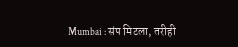Mumbai : संप मिटला, तरीही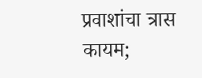प्रवाशांचा त्रास कायम;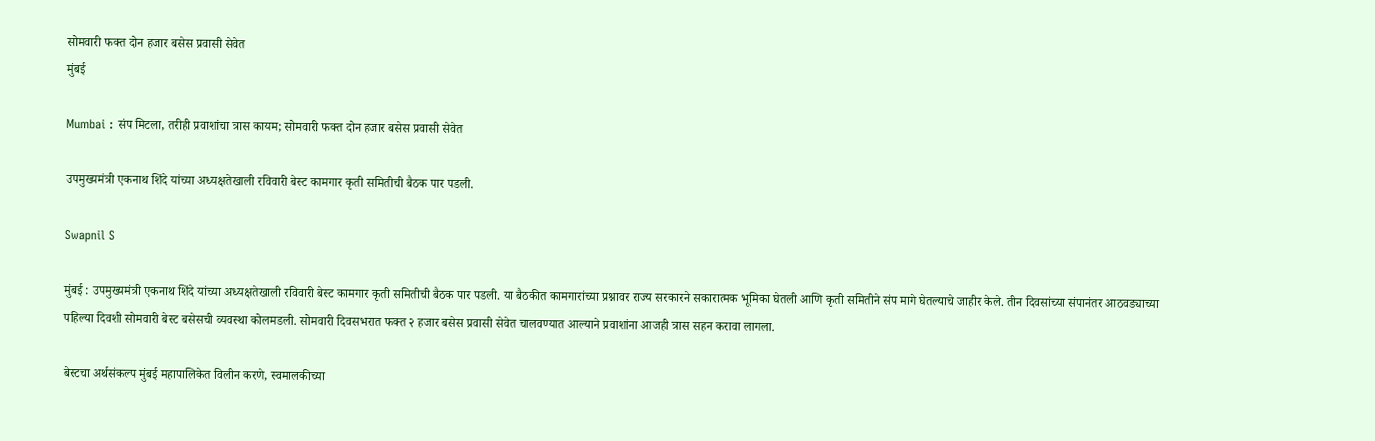सोमवारी फक्त दोन हजार बसेस प्रवासी सेवेत
मुंबई

Mumbai : संप मिटला, तरीही प्रवाशांचा त्रास कायम; सोमवारी फक्त दोन हजार बसेस प्रवासी सेवेत

उपमुख्यमंत्री एकनाथ शिंदे यांच्या अध्यक्षतेखाली रविवारी बेस्ट कामगार कृती समितीची बैठक पार पडली.

Swapnil S

मुंबई : उपमुख्यमंत्री एकनाथ शिंदे यांच्या अध्यक्षतेखाली रविवारी बेस्ट कामगार कृती समितीची बैठक पार पडली. या बैठकीत कामगारांच्या प्रश्नावर राज्य सरकारने सकारात्मक भूमिका घेतली आणि कृती समितीने संप मागे घेतल्याचे जाहीर केले. तीन दिवसांच्या संपानंतर आठवड्याच्या पहिल्या दिवशी सोमवारी बेस्ट बसेसची व्यवस्था कोलमडली. सोमवारी दिवसभरात फक्त २ हजार बसेस प्रवासी सेवेत चालवण्यात आल्याने प्रवाशांना आजही त्रास सहन करावा लागला.

बेस्टचा अर्थसंकल्प मुंबई महापालिकेत विलीन करणे, स्वमालकीच्या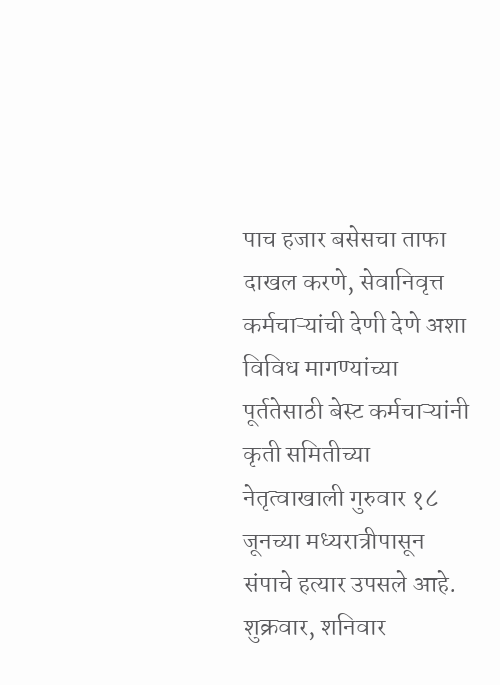पाच हजार बसेसचा ताफा दाखल करणे, सेवानिवृत्त कर्मचाऱ्यांची देणी देणे अशा विविध मागण्यांच्या पूर्ततेसाठी बेस्ट कर्मचाऱ्यांनी कृती समितीच्या नेतृत्वाखाली गुरुवार १८ जूनच्या मध्यरात्रीपासून संपाचे हत्यार उपसले आहे. शुक्रवार, शनिवार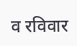व रविवार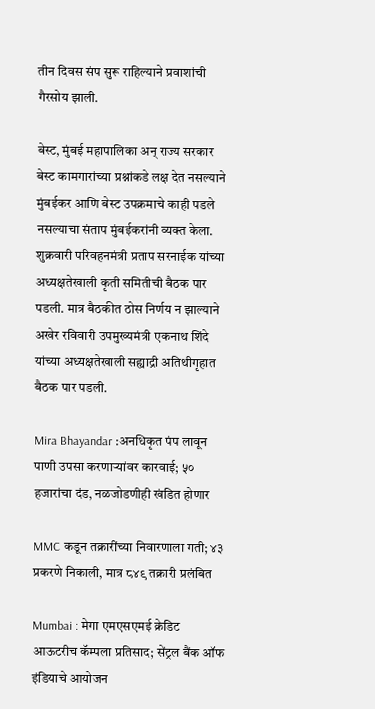तीन दिवस संप सुरू राहिल्याने प्रवाशांची गैरसोय झाली.

बेस्ट, मुंबई महापालिका अन् राज्य सरकार बेस्ट कामगारांच्या प्रश्नांकडे लक्ष देत नसल्याने मुंबईकर आणि बेस्ट उपक्रमाचे काही पडले नसल्याचा संताप मुंबईकरांनी व्यक्त केला. शुक्रवारी परिवहनमंत्री प्रताप सरनाईक यांच्या अध्यक्षतेखाली कृती समितीची बैठक पार पडली. मात्र बैठकीत ठोस निर्णय न झाल्याने अखेर रविवारी उपमुख्यमंत्री एकनाथ शिंदे यांच्या अध्यक्षतेखाली सह्याद्री अतिथीगृहात बैठक पार पडली.

Mira Bhayandar :अनधिकृत पंप लावून पाणी उपसा करणाऱ्यांवर कारवाई; ५० हजारांचा दंड, नळजोडणीही खंडित होणार

MMC कडून तक्रारींच्या निवारणाला गती; ४३ प्रकरणे निकाली, मात्र ८४९ तक्रारी प्रलंबित

Mumbai : मेगा एमएसएमई क्रेडिट आऊटरीच कॅम्पला प्रतिसाद; सेंट्रल बैंक ऑफ इंडियाचे आयोजन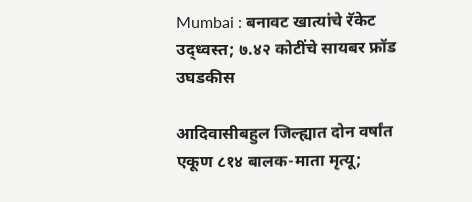Mumbai : बनावट खात्यांचे रॅकेट उद्ध्वस्त; ७.४२ कोटींचे सायबर फ्रॉड उघडकीस

आदिवासीबहुल जिल्ह्यात दोन वर्षांत एकूण ८१४ बालक-माता मृत्यू;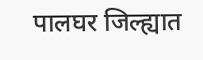पालघर जिल्ह्यात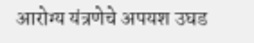आरोग्य यंत्रणेचे अपयश उघड